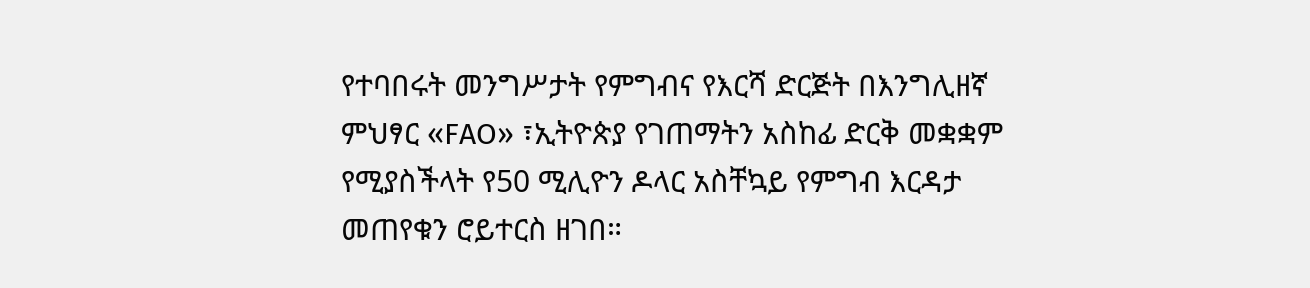የተባበሩት መንግሥታት የምግብና የእርሻ ድርጅት በእንግሊዘኛ ምህፃር «FAO» ፣ኢትዮጵያ የገጠማትን አስከፊ ድርቅ መቋቋም የሚያስችላት የ50 ሚሊዮን ዶላር አስቸኳይ የምግብ እርዳታ መጠየቁን ሮይተርስ ዘገበ።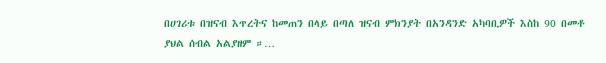በሀገሪቱ በዝናብ እጥረትና ከመጠን በላይ በጣለ ዝናብ ምክንያት በአንዳንድ አካባቢዎች እስከ 90 በመቶ ያህል ሰብል አልያዘም ።…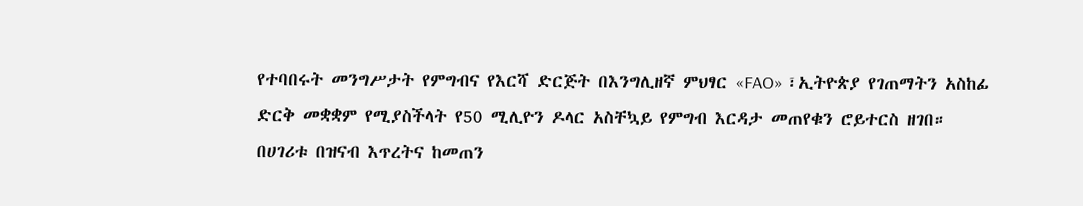የተባበሩት መንግሥታት የምግብና የእርሻ ድርጅት በእንግሊዘኛ ምህፃር «FAO» ፣ኢትዮጵያ የገጠማትን አስከፊ ድርቅ መቋቋም የሚያስችላት የ50 ሚሊዮን ዶላር አስቸኳይ የምግብ እርዳታ መጠየቁን ሮይተርስ ዘገበ።
በሀገሪቱ በዝናብ እጥረትና ከመጠን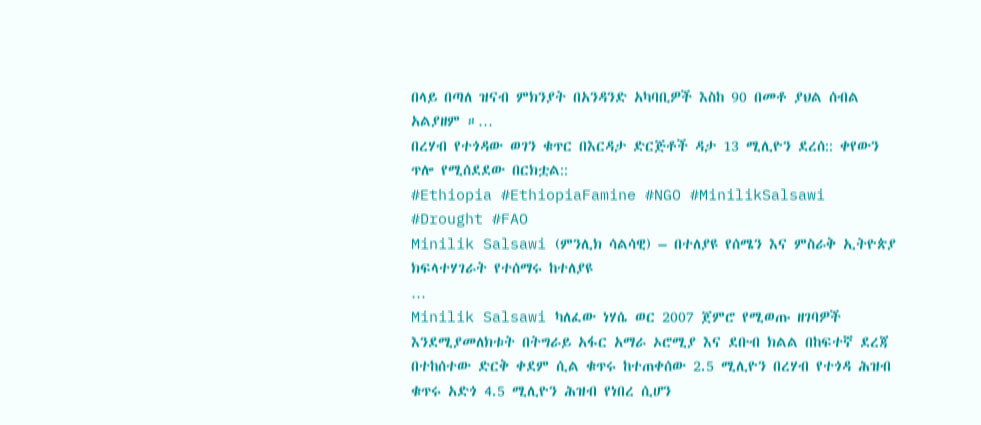በላይ በጣለ ዝናብ ምክንያት በአንዳንድ አካባቢዎች እስከ 90 በመቶ ያህል ሰብል አልያዘም ።…
በረሃብ የተጎዳው ወገን ቁጥር በእርዳታ ድርጅቶች ዳታ 13 ሚሊዮን ደረሰ:: ቀየውን ጥሎ የሚሰደደው በርክቷል::
#Ethiopia #EthiopiaFamine #NGO #MinilikSalsawi #Drought #FAO
Minilik Salsawi (ምንሊክ ሳልሳዊ) – በተለያዩ የሰሜን እና ምስራቅ ኢትዮጵያ ክፍላተሃገራት የተሰማሩ ከተለያዩ
…
Minilik Salsawi ካለፈው ነሃሴ ወር 2007 ጀምሮ የሚወጡ ዘገባዎች እንደሚያመለክቱት በትግራይ አፋር አማራ ኦሮሚያ እና ደቡብ ክልል በከፍተኛ ደረጃ በተከሰተው ድርቅ ቀደም ሲል ቁጥሩ ከተጠቀሰው 2.5 ሚሊዮን በረሃብ የተጎዳ ሕዝብ ቁጥሩ አድጎ 4.5 ሚሊዮን ሕዝብ የነበረ ሲሆን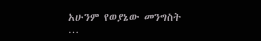አሁንም የወያኔው መንግስት
…